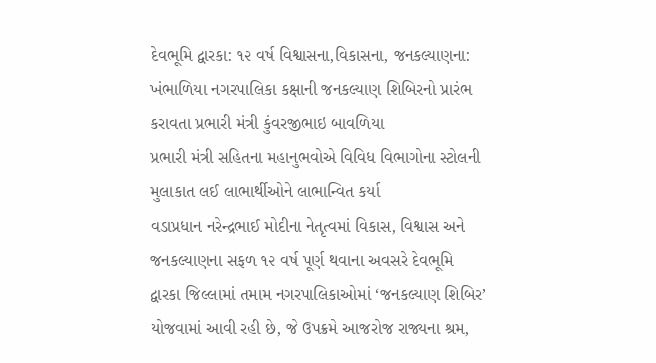દેવભૂમિ દ્વારકા: ૧૨ વર્ષ વિશ્વાસના,વિકાસના, જનકલ્યાણના: ખંભાળિયા નગરપાલિકા કક્ષાની જનકલ્યાણ શિબિરનો પ્રારંભ કરાવતા પ્રભારી મંત્રી કુંવરજીભાઇ બાવળિયા
પ્રભારી મંત્રી સહિતના મહાનુભવોએ વિવિધ વિભાગોના સ્ટોલની મુલાકાત લઈ લાભાર્થીઓને લાભાન્વિત કર્યા
વડાપ્રધાન નરેન્દ્રભાઈ મોદીના નેતૃત્વમાં વિકાસ, વિશ્વાસ અને જનકલ્યાણના સફળ ૧૨ વર્ષ પૂર્ણ થવાના અવસરે દેવભૂમિ દ્વારકા જિલ્લામાં તમામ નગરપાલિકાઓમાં ‘જનકલ્યાણ શિબિર’ યોજવામાં આવી રહી છે, જે ઉપક્રમે આજરોજ રાજ્યના શ્રમ,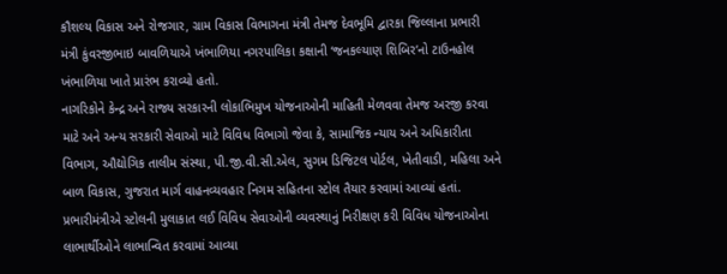કૌશલ્ય વિકાસ અને રોજગાર, ગ્રામ વિકાસ વિભાગના મંત્રી તેમજ દેવભૂમિ દ્વારકા જિલ્લાના પ્રભારી મંત્રી કુંવરજીભાઇ બાવળિયાએ ખંભાળિયા નગરપાલિકા કક્ષાની ‘જનકલ્યાણ શિબિર’નો ટાઉનહોલ ખંભાળિયા ખાતે પ્રારંભ કરાવ્યો હતો.
નાગરિકોને કેન્દ્ર અને રાજ્ય સરકારની લોકાભિમુખ યોજનાઓની માહિતી મેળવવા તેમજ અરજી કરવા માટે અને અન્ય સરકારી સેવાઓ માટે વિવિધ વિભાગો જેવા કે, સામાજિક ન્યાય અને અધિકારીતા વિભાગ, ઔદ્યોગિક તાલીમ સંસ્થા, પી.જી.વી.સી.એલ, સુગમ ડિજિટલ પોર્ટલ, ખેતીવાડી, મહિલા અને બાળ વિકાસ, ગુજરાત માર્ગ વાહનવ્યવહાર નિગમ સહિતના સ્ટોલ તૈયાર કરવામાં આવ્યાં હતાં. પ્રભારીમંત્રીએ સ્ટોલની મુલાકાત લઈ વિવિધ સેવાઓની વ્યવસ્થાનું નિરીક્ષણ કરી વિવિધ યોજનાઓના લાભાર્થીઓને લાભાન્વિત કરવામાં આવ્યા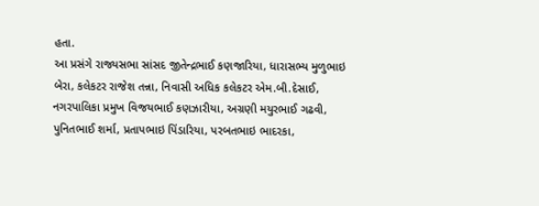હતા.
આ પ્રસંગે રાજ્યસભા સાંસદ જીતેન્દ્રભાઈ કણજારિયા, ધારાસભ્ય મુળુભાઇ બેરા, કલેકટર રાજેશ તન્ના, નિવાસી અધિક કલેકટર એમ.બી.દેસાઈ, નગરપાલિકા પ્રમુખ વિજયભાઈ કણઝારીયા, અગ્રણી મયુરભાઈ ગઢવી, પુનિતભાઈ શર્મા, પ્રતાપભાઇ પિંડારિયા, પરબતભાઇ ભાદરકા,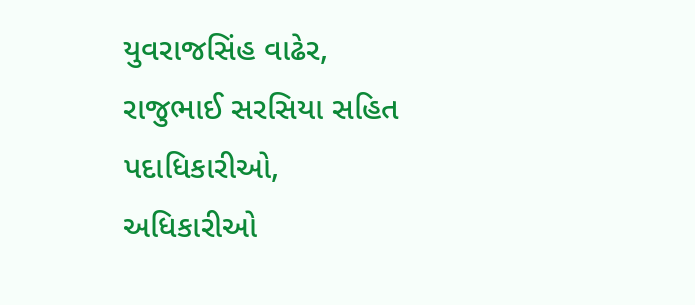યુવરાજસિંહ વાઢેર, રાજુભાઈ સરસિયા સહિત પદાધિકારીઓ, અધિકારીઓ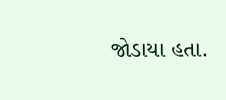જોડાયા હતા.